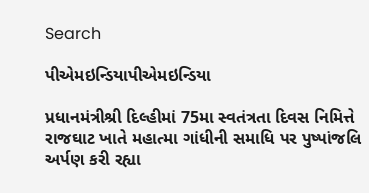Search

પીએમઇન્ડિયાપીએમઇન્ડિયા

પ્રધાનમંત્રીશ્રી દિલ્હીમાં 75મા સ્વતંત્રતા દિવસ નિમિત્તે રાજઘાટ ખાતે મહાત્મા ગાંધીની સમાધિ પર પુષ્પાંજલિ અર્પણ કરી રહ્યા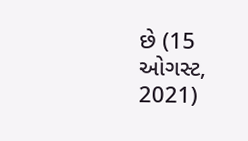છે (15 ઓગસ્ટ, 2021)